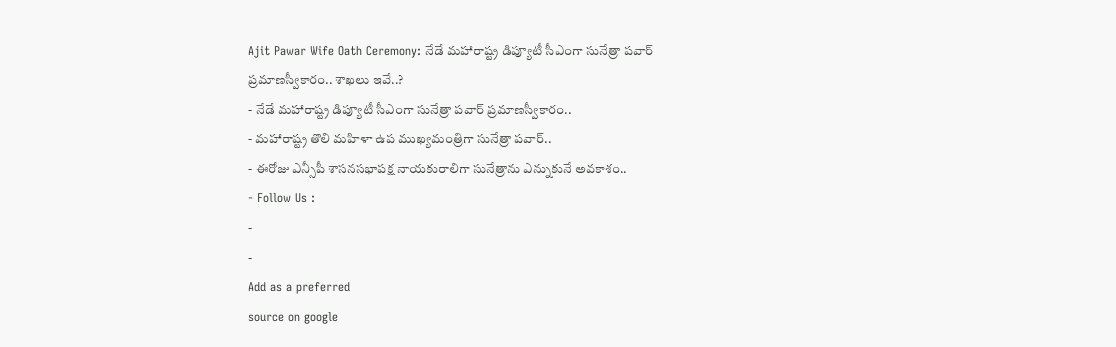Ajit Pawar Wife Oath Ceremony: నేడే మహారాష్ట్ర డిప్యూటీ సీఎంగా సునేత్రా పవార్ ప్రమాణస్వీకారం.. శాఖలు ఇవే..?
- నేడే మహారాష్ట్ర డిప్యూటీ సీఎంగా సునేత్రా పవార్ ప్రమాణస్వీకారం..
- మహారాష్ట్ర తొలి మహిళా ఉప ముఖ్యమంత్రిగా సునేత్రా పవార్..
- ఈరోజు ఎన్సీపీ శాసనసభాపక్ష నాయకురాలిగా సునేత్రాను ఎన్నుకునే అవకాశం..
- Follow Us :
-
-
Add as a preferred
source on google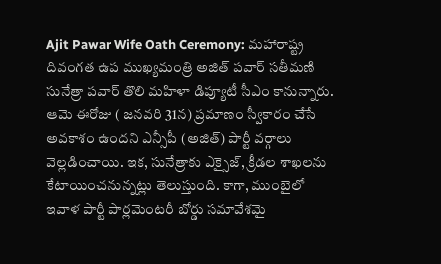Ajit Pawar Wife Oath Ceremony: మహారాష్ట్ర దివంగత ఉప ముఖ్యమంత్రి అజిత్ పవార్ సతీమణి సునేత్రా పవార్ తొలి మహిళా డిప్యూటీ సీఎం కానున్నారు. ఆమె ఈరోజు ( జనవరి 31న) ప్రమాణం స్వీకారం చేసే అవకాశం ఉందని ఎన్సీపీ (అజిత్) పార్టీ వర్గాలు వెల్లడించాయి. ఇక, సునేత్రాకు ఎక్సైజ్, క్రీడల శాఖలను కేటాయించనున్నట్లు తెలుస్తుంది. కాగా, ముంబైలో ఇవాళ పార్టీ పార్లమెంటరీ బోర్డు సమావేశమై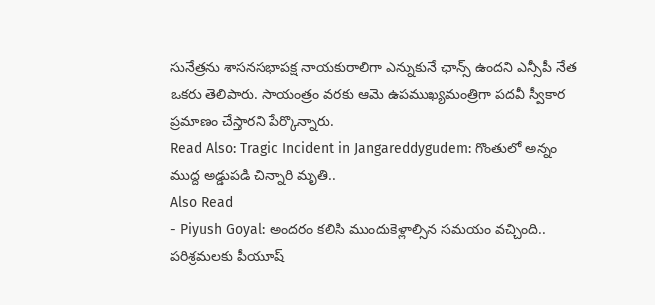సునేత్రను శాసనసభాపక్ష నాయకురాలిగా ఎన్నుకునే ఛాన్స్ ఉందని ఎన్సీపీ నేత ఒకరు తెలిపారు. సాయంత్రం వరకు ఆమె ఉపముఖ్యమంత్రిగా పదవీ స్వీకార ప్రమాణం చేస్తారని పేర్కొన్నారు.
Read Also: Tragic Incident in Jangareddygudem: గొంతులో అన్నం ముద్ద అడ్డుపడి చిన్నారి మృతి..
Also Read
- Piyush Goyal: అందరం కలిసి ముందుకెళ్లాల్సిన సమయం వచ్చింది.. పరిశ్రమలకు పీయూష్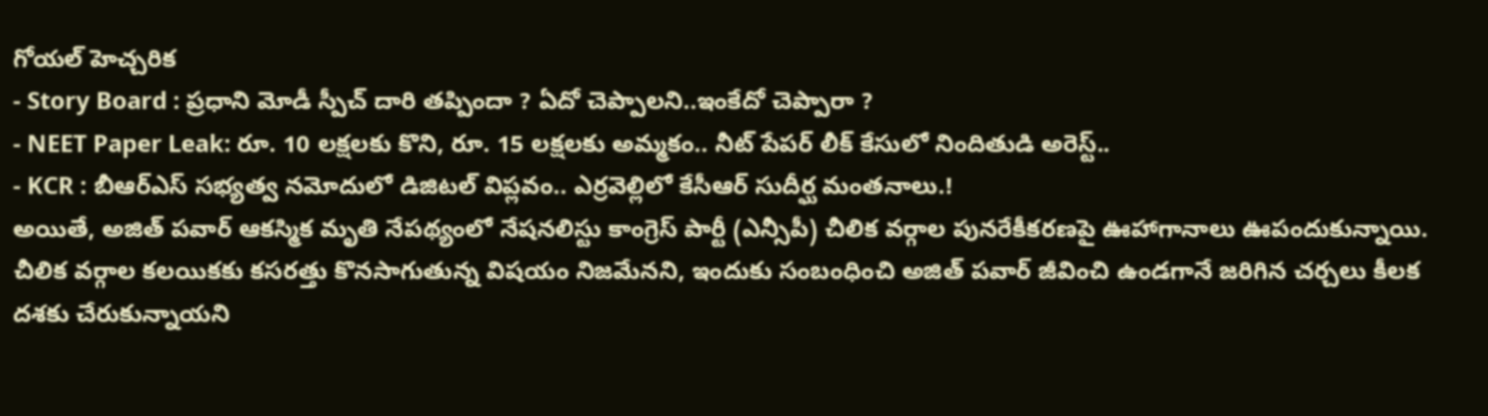గోయల్ హెచ్చరిక
- Story Board : ప్రధాని మోడీ స్పీచ్ దారి తప్పిందా ? ఏదో చెప్పాలని..ఇంకేదో చెప్పారా ?
- NEET Paper Leak: రూ. 10 లక్షలకు కొని, రూ. 15 లక్షలకు అమ్మకం.. నీట్ పేపర్ లీక్ కేసులో నిందితుడి అరెస్ట్..
- KCR : బీఆర్ఎస్ సభ్యత్వ నమోదులో డిజిటల్ విప్లవం.. ఎర్రవెల్లిలో కేసీఆర్ సుదీర్ఘ మంతనాలు.!
అయితే, అజిత్ పవార్ ఆకస్మిక మృతి నేపథ్యంలో నేషనలిస్టు కాంగ్రెస్ పార్టీ (ఎన్సీపీ) చీలిక వర్గాల పునరేకీకరణపై ఊహాగానాలు ఊపందుకున్నాయి. చీలిక వర్గాల కలయికకు కసరత్తు కొనసాగుతున్న విషయం నిజమేనని, ఇందుకు సంబంధించి అజిత్ పవార్ జీవించి ఉండగానే జరిగిన చర్చలు కీలక దశకు చేరుకున్నాయని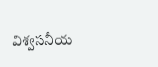విశ్వసనీయ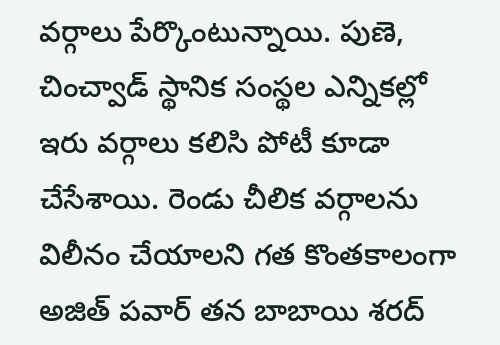వర్గాలు పేర్కొంటున్నాయి. పుణె, చించ్వాడ్ స్థానిక సంస్థల ఎన్నికల్లో ఇరు వర్గాలు కలిసి పోటీ కూడా చేసేశాయి. రెండు చీలిక వర్గాలను విలీనం చేయాలని గత కొంతకాలంగా అజిత్ పవార్ తన బాబాయి శరద్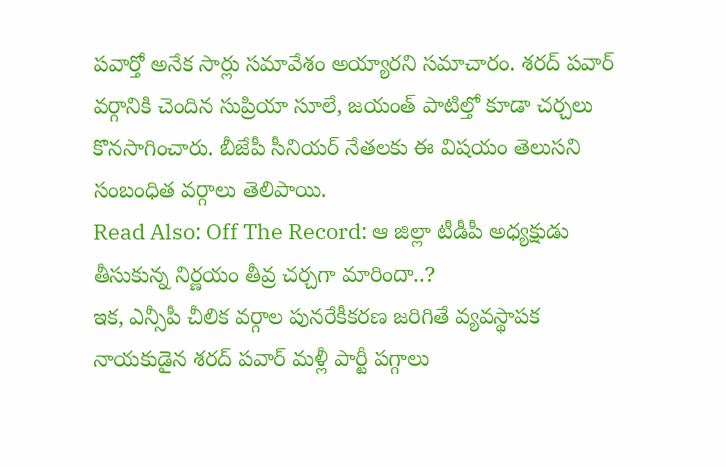పవార్తో అనేక సార్లు సమావేశం అయ్యారని సమాచారం. శరద్ పవార్ వర్గానికి చెందిన సుప్రియా సూలే, జయంత్ పాటిల్తో కూడా చర్చలు కొనసాగించారు. బీజేపీ సీనియర్ నేతలకు ఈ విషయం తెలుసని సంబంధిత వర్గాలు తెలిపాయి.
Read Also: Off The Record: ఆ జిల్లా టీడీపీ అధ్యక్షుడు తీసుకున్న నిర్ణయం తీవ్ర చర్చగా మారిందా..?
ఇక, ఎన్సీపీ చీలిక వర్గాల పునరేకీకరణ జరిగితే వ్యవస్థాపక నాయకుడైన శరద్ పవార్ మళ్లీ పార్టీ పగ్గాలు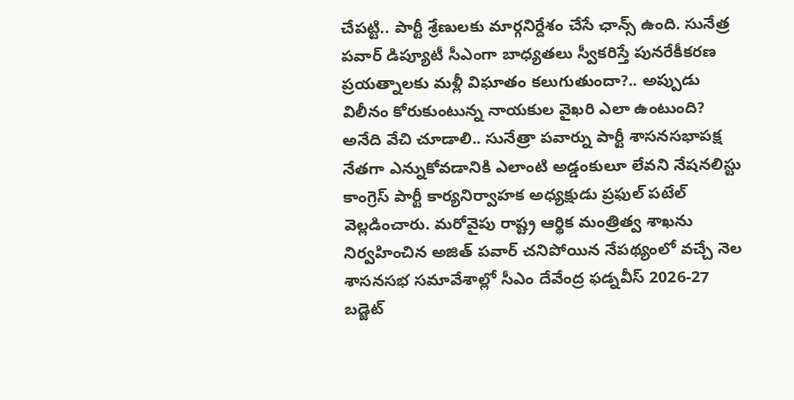చేపట్టి.. పార్టీ శ్రేణులకు మార్గనిర్దేశం చేసే ఛాన్స్ ఉంది. సునేత్ర పవార్ డిప్యూటీ సీఎంగా బాధ్యతలు స్వీకరిస్తే పునరేకీకరణ ప్రయత్నాలకు మళ్లీ విఘాతం కలుగుతుందా?.. అప్పుడు విలీనం కోరుకుంటున్న నాయకుల వైఖరి ఎలా ఉంటుంది? అనేది వేచి చూడాలి.. సునేత్రా పవార్ను పార్టీ శాసనసభాపక్ష నేతగా ఎన్నుకోవడానికి ఎలాంటి అడ్డంకులూ లేవని నేషనలిస్టు కాంగ్రెస్ పార్టీ కార్యనిర్వాహక అధ్యక్షుడు ప్రఫుల్ పటేల్ వెల్లడించారు. మరోవైపు రాష్ట్ర ఆర్థిక మంత్రిత్వ శాఖను నిర్వహించిన అజిత్ పవార్ చనిపోయిన నేపథ్యంలో వచ్చే నెల శాసనసభ సమావేశాల్లో సీఎం దేవేంద్ర ఫడ్నవీస్ 2026-27 బడ్జెట్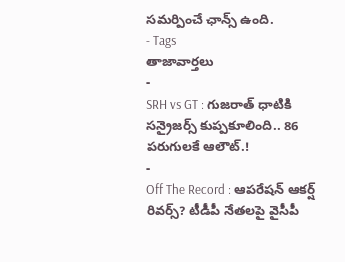సమర్పించే ఛాన్స్ ఉంది.
- Tags
తాజావార్తలు
-
SRH vs GT : గుజరాత్ ధాటికి సన్రైజర్స్ కుప్పకూలింది.. 86 పరుగులకే ఆలౌట్.!
-
Off The Record : ఆపరేషన్ ఆకర్ష్ రివర్స్? టీడీపీ నేతలపై వైసీపీ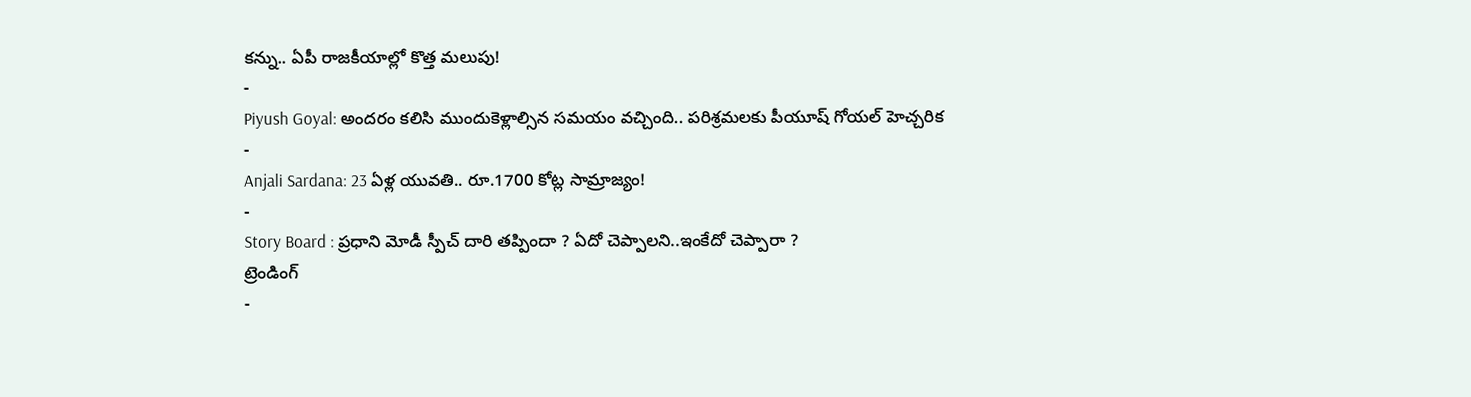కన్ను.. ఏపీ రాజకీయాల్లో కొత్త మలుపు!
-
Piyush Goyal: అందరం కలిసి ముందుకెళ్లాల్సిన సమయం వచ్చింది.. పరిశ్రమలకు పీయూష్ గోయల్ హెచ్చరిక
-
Anjali Sardana: 23 ఏళ్ల యువతి.. రూ.1700 కోట్ల సామ్రాజ్యం!
-
Story Board : ప్రధాని మోడీ స్పీచ్ దారి తప్పిందా ? ఏదో చెప్పాలని..ఇంకేదో చెప్పారా ?
ట్రెండింగ్
-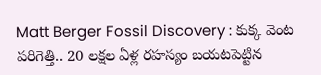Matt Berger Fossil Discovery : కుక్క వెంట పరిగెత్తి.. 20 లక్షల ఏళ్ల రహస్యం బయటపెట్టిన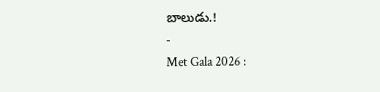బాలుడు.!
-
Met Gala 2026 :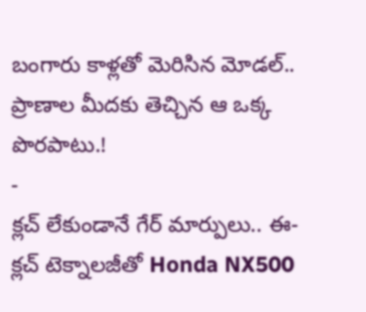బంగారు కాళ్లతో మెరిసిన మోడల్.. ప్రాణాల మీదకు తెచ్చిన ఆ ఒక్క పొరపాటు.!
-
క్లచ్ లేకుండానే గేర్ మార్పులు.. ఈ-క్లచ్ టెక్నాలజీతో Honda NX500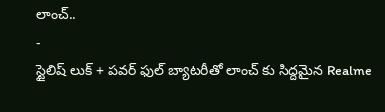లాంచ్..
-
స్టైలిష్ లుక్ + పవర్ ఫుల్ బ్యాటరీతో లాంచ్ కు సిద్దమైన Realme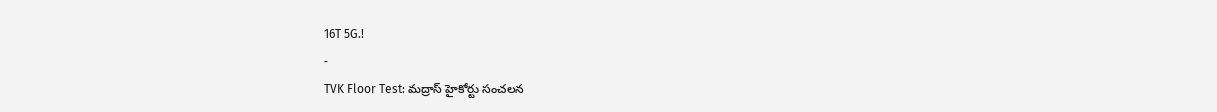16T 5G.!
-
TVK Floor Test: మద్రాస్ హైకోర్టు సంచలన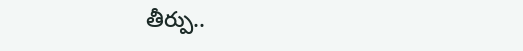తీర్పు..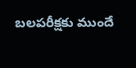బలపరీక్షకు ముందే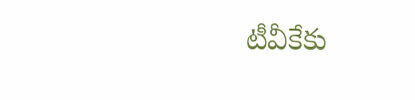టీవీకేకు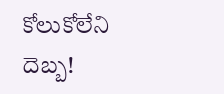కోలుకోలేని దెబ్బ!